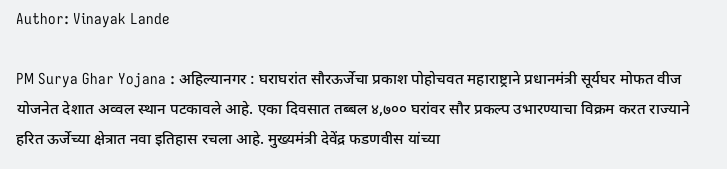Author: Vinayak Lande

PM Surya Ghar Yojana : अहिल्यानगर : घराघरांत सौरऊर्जेचा प्रकाश पोहोचवत महाराष्ट्राने प्रधानमंत्री सूर्यघर मोफत वीज योजनेत देशात अव्वल स्थान पटकावले आहे. एका दिवसात तब्बल ४,७०० घरांवर सौर प्रकल्प उभारण्याचा विक्रम करत राज्याने हरित ऊर्जेच्या क्षेत्रात नवा इतिहास रचला आहे. मुख्यमंत्री देवेंद्र फडणवीस यांच्या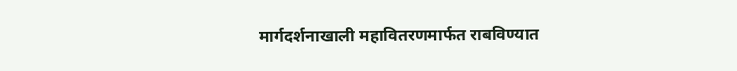मार्गदर्शनाखाली महावितरणमार्फत राबविण्यात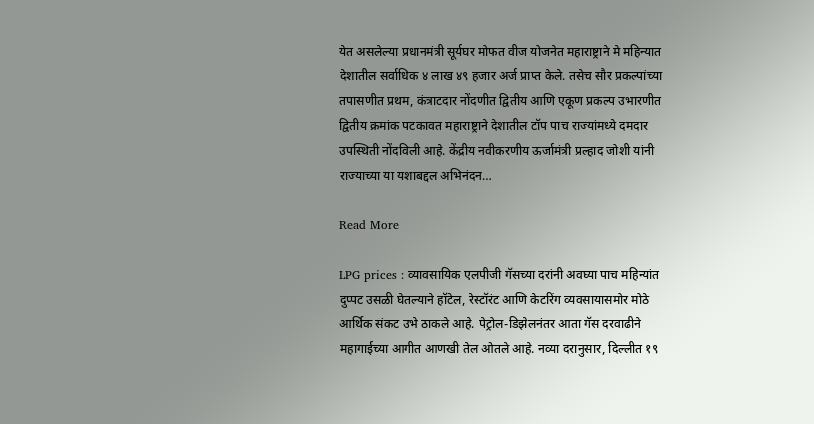येत असलेल्या प्रधानमंत्री सूर्यघर मोफत वीज योजनेत महाराष्ट्राने मे महिन्यात देशातील सर्वाधिक ४ लाख ४९ हजार अर्ज प्राप्त केले. तसेच सौर प्रकल्पांच्या तपासणीत प्रथम, कंत्राटदार नोंदणीत द्वितीय आणि एकूण प्रकल्प उभारणीत द्वितीय क्रमांक पटकावत महाराष्ट्राने देशातील टॉप पाच राज्यांमध्ये दमदार उपस्थिती नोंदविली आहे. केंद्रीय नवीकरणीय ऊर्जामंत्री प्रल्हाद जोशी यांनी राज्याच्या या यशाबद्दल अभिनंदन…

Read More

LPG prices : व्यावसायिक एलपीजी गॅसच्या दरांनी अवघ्या पाच महिन्यांत दुप्पट उसळी घेतल्याने हॉटेल, रेस्टॉरंट आणि केटरिंग व्यवसायासमोर मोठे आर्थिक संकट उभे ठाकले आहे. पेट्रोल-डिझेलनंतर आता गॅस दरवाढीने महागाईच्या आगीत आणखी तेल ओतले आहे. नव्या दरानुसार, दिल्लीत १९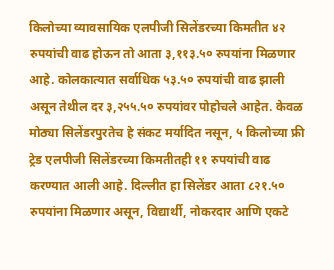किलोच्या व्यावसायिक एलपीजी सिलेंडरच्या किमतीत ४२ रुपयांची वाढ होऊन तो आता ३,११३.५० रुपयांना मिळणार आहे. कोलकात्यात सर्वाधिक ५३.५० रुपयांची वाढ झाली असून तेथील दर ३,२५५.५० रुपयांवर पोहोचले आहेत. केवळ मोठ्या सिलेंडरपुरतेच हे संकट मर्यादित नसून, ५ किलोच्या फ्री ट्रेड एलपीजी सिलेंडरच्या किमतीतही ११ रुपयांची वाढ करण्यात आली आहे. दिल्लीत हा सिलेंडर आता ८२१.५० रुपयांना मिळणार असून, विद्यार्थी, नोकरदार आणि एकटे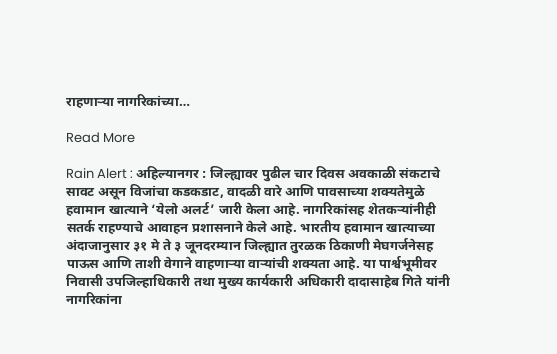राहणाऱ्या नागरिकांच्या…

Read More

Rain Alert : अहिल्यानगर : जिल्ह्यावर पुढील चार दिवस अवकाळी संकटाचे सावट असून विजांचा कडकडाट, वादळी वारे आणि पावसाच्या शक्यतेमुळे हवामान खात्याने ‘येलो अलर्ट’ जारी केला आहे. नागरिकांसह शेतकऱ्यांनीही सतर्क राहण्याचे आवाहन प्रशासनाने केले आहे. भारतीय हवामान खात्याच्या अंदाजानुसार ३१ मे ते ३ जूनदरम्यान जिल्ह्यात तुरळक ठिकाणी मेघगर्जनेसह पाऊस आणि ताशी वेगाने वाहणाऱ्या वाऱ्यांची शक्यता आहे. या पार्श्वभूमीवर निवासी उपजिल्हाधिकारी तथा मुख्य कार्यकारी अधिकारी दादासाहेब गिते यांनी नागरिकांना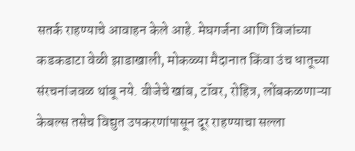सतर्क राहण्याचे आवाहन केले आहे. मेघगर्जना आणि विजांच्या कडकडाटा वेळी झाडाखाली, मोकळ्या मैदानात किंवा उंच धातूच्या संरचनांजवळ थांबू नये. वीजेचे खांब, टॉवर, रोहित्र, लोंबकळणाऱ्या केबल्स तसेच विद्युत उपकरणांपासून दूर राहण्याचा सल्ला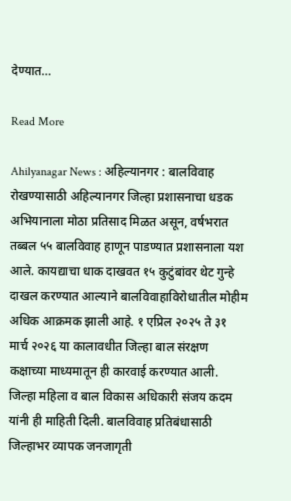देण्यात…

Read More

Ahilyanagar News : अहिल्यानगर : बालविवाह रोखण्यासाठी अहिल्यानगर जिल्हा प्रशासनाचा धडक अभियानाला मोठा प्रतिसाद मिळत असून, वर्षभरात तब्बल ५५ बालविवाह हाणून पाडण्यात प्रशासनाला यश आले. कायद्याचा धाक दाखवत १५ कुटुंबांवर थेट गुन्हे दाखल करण्यात आल्याने बालविवाहाविरोधातील मोहीम अधिक आक्रमक झाली आहे. १ एप्रिल २०२५ ते ३१ मार्च २०२६ या कालावधीत जिल्हा बाल संरक्षण कक्षाच्या माध्यमातून ही कारवाई करण्यात आली. जिल्हा महिला व बाल विकास अधिकारी संजय कदम यांनी ही माहिती दिली. बालविवाह प्रतिबंधासाठी जिल्हाभर व्यापक जनजागृती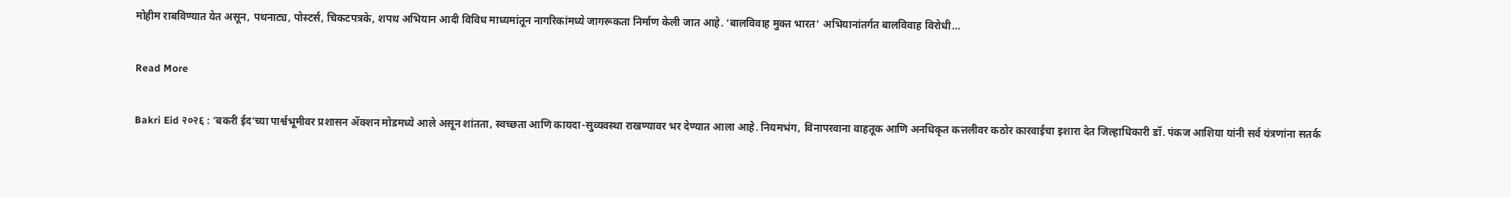मोहीम राबविण्यात येत असून, पथनाट्य, पोस्टर्स, चिकटपत्रके, शपथ अभियान आदी विविध माध्यमांतून नागरिकांमध्ये जागरूकता निर्माण केली जात आहे. ‘बालविवाह मुक्त भारत’ अभियानांतर्गत बालविवाह विरोधी…

Read More

Bakri Eid २०२६ : ‘बकरी ईद’च्या पार्श्वभूमीवर प्रशासन ॲक्शन मोडमध्ये आले असून शांतता, स्वच्छता आणि कायदा-सुव्यवस्था राखण्यावर भर देण्यात आला आहे. नियमभंग, विनापरवाना वाहतूक आणि अनधिकृत कत्तलीवर कठोर कारवाईचा इशारा देत जिल्हाधिकारी डॉ. पंकज आशिया यांनी सर्व यंत्रणांना सतर्क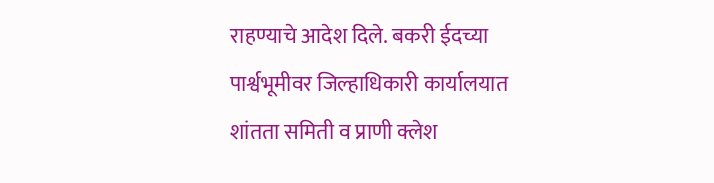राहण्याचे आदेश दिले. बकरी ईदच्या पार्श्वभूमीवर जिल्हाधिकारी कार्यालयात शांतता समिती व प्राणी क्लेश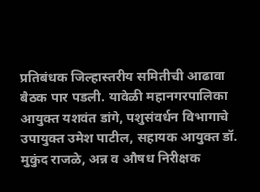प्रतिबंधक जिल्हास्तरीय समितीची आढावा बैठक पार पडली. यावेळी महानगरपालिका आयुक्त यशवंत डांगे, पशुसंवर्धन विभागाचे उपायुक्त उमेश पाटील, सहायक आयुक्त डॉ. मुकुंद राजळे, अन्न व औषध निरीक्षक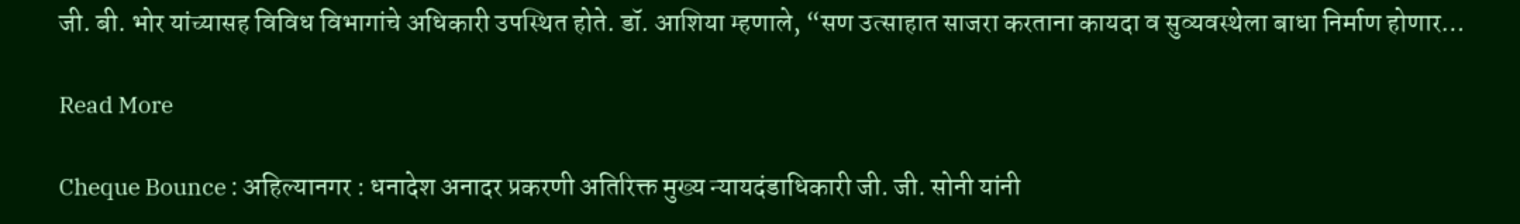जी. बी. भोर यांच्यासह विविध विभागांचे अधिकारी उपस्थित होते. डॉ. आशिया म्हणाले, “सण उत्साहात साजरा करताना कायदा व सुव्यवस्थेला बाधा निर्माण होणार…

Read More

Cheque Bounce : अहिल्यानगर : धनादेश अनादर प्रकरणी अतिरिक्त मुख्य न्यायदंडाधिकारी जी. जी. सोनी यांनी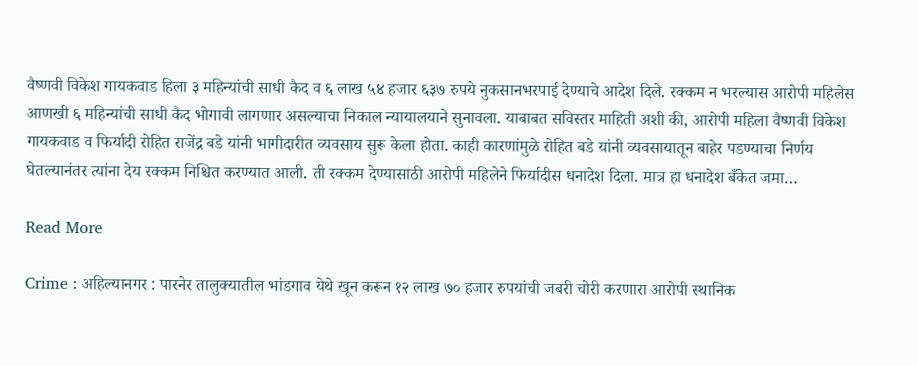वैष्णवी विकेश गायकवाड हिला ३ महिन्यांची साधी कैद व ६ लाख ५४ हजार ६३७ रुपये नुकसानभरपाई देण्याचे आदेश दिले. रक्कम न भरल्यास आरोपी महिलेस आणखी ६ महिन्यांची साधी कैद भोगावी लागणार असल्याचा निकाल न्यायालयाने सुनावला. याबाबत सविस्तर माहिती अशी की, आरोपी महिला वैष्णवी विकेश गायकवाड व फिर्यादी रोहित राजेंद्र बडे यांनी भागीदारीत व्यवसाय सुरू केला होता. काही कारणांमुळे रोहित बडे यांनी व्यवसायातून बाहेर पडण्याचा निर्णय घेतल्यानंतर त्यांना देय रक्कम निश्चित करण्यात आली. ती रक्कम देण्यासाठी आरोपी महिलेने फिर्यादीस धनादेश दिला. मात्र हा धनादेश बँकेत जमा…

Read More

Crime : अहिल्यानगर : पारनेर तालुक्यातील भांडगाव येथे खून करून १२ लाख ७० हजार रुपयांची जबरी चोरी करणारा आरोपी स्थानिक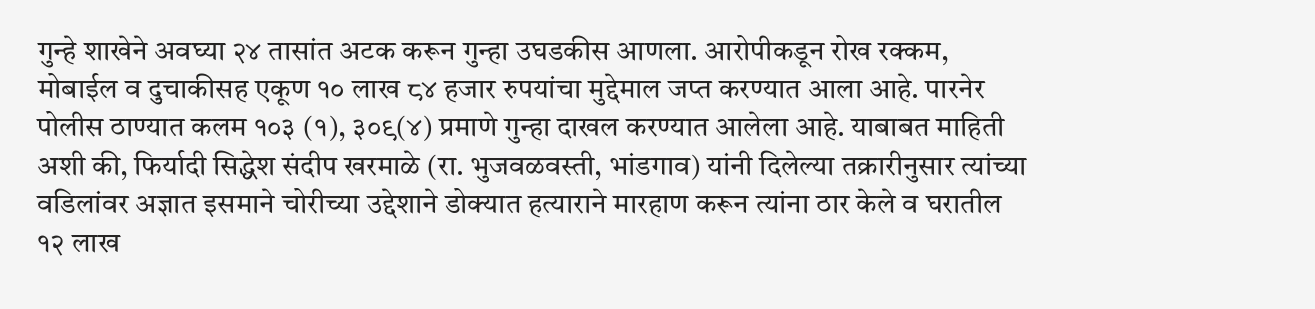गुन्हे शाखेने अवघ्या २४ तासांत अटक करून गुन्हा उघडकीस आणला. आरोपीकडून रोख रक्कम, मोबाईल व दुचाकीसह एकूण १० लाख ८४ हजार रुपयांचा मुद्देमाल जप्त करण्यात आला आहे. पारनेर पोलीस ठाण्यात कलम १०३ (१), ३०९(४) प्रमाणे गुन्हा दाखल करण्यात आलेला आहे. याबाबत माहिती अशी की, फिर्यादी सिद्धेश संदीप खरमाळे (रा. भुजवळवस्ती, भांडगाव) यांनी दिलेल्या तक्रारीनुसार त्यांच्या वडिलांवर अज्ञात इसमाने चोरीच्या उद्देशाने डोक्यात हत्याराने मारहाण करून त्यांना ठार केले व घरातील १२ लाख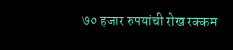७० हजार रुपयांची रोख रक्कम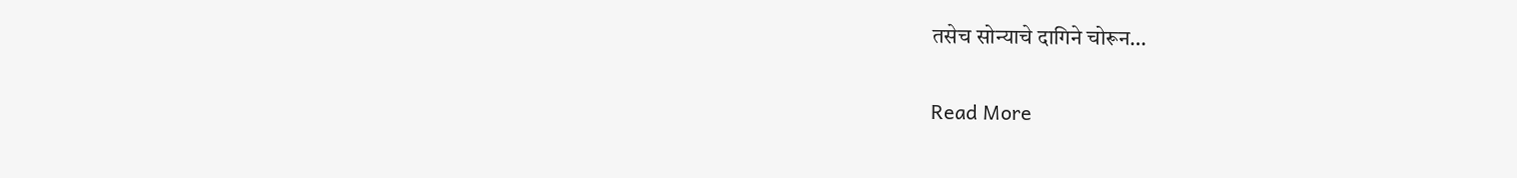तसेच सोन्याचे दागिने चोरून…

Read More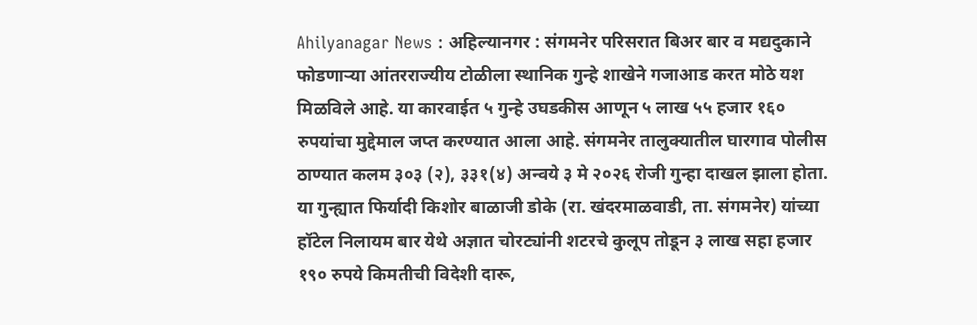Ahilyanagar News : अहिल्यानगर : संगमनेर परिसरात बिअर बार व मद्यदुकाने फोडणाऱ्या आंतरराज्यीय टोळीला स्थानिक गुन्हे शाखेने गजाआड करत मोठे यश मिळविले आहे. या कारवाईत ५ गुन्हे उघडकीस आणून ५ लाख ५५ हजार १६० रुपयांचा मुद्देमाल जप्त करण्यात आला आहे. संगमनेर तालुक्यातील घारगाव पोलीस ठाण्यात कलम ३०३ (२), ३३१(४) अन्वये ३ मे २०२६ रोजी गुन्हा दाखल झाला होता. या गुन्ह्यात फिर्यादी किशोर बाळाजी डोके (रा. खंदरमाळवाडी, ता. संगमनेर) यांच्या हॉटेल निलायम बार येथे अज्ञात चोरट्यांनी शटरचे कुलूप तोडून ३ लाख सहा हजार १९० रुपये किमतीची विदेशी दारू,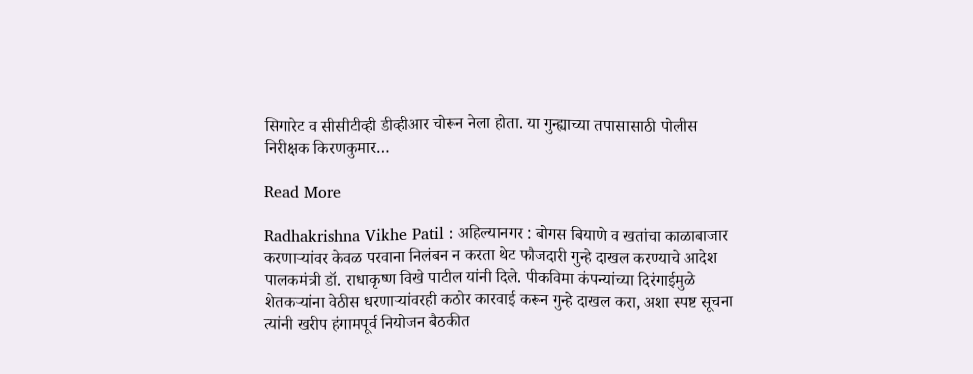सिगारेट व सीसीटीव्ही डीव्हीआर चोरून नेला होता. या गुन्ह्याच्या तपासासाठी पोलीस निरीक्षक किरणकुमार…

Read More

Radhakrishna Vikhe Patil : अहिल्यानगर : बोगस बियाणे व खतांचा काळाबाजार करणाऱ्यांवर केवळ परवाना निलंबन न करता थेट फौजदारी गुन्हे दाखल करण्याचे आदेश पालकमंत्री डॉ. राधाकृष्ण विखे पाटील यांनी दिले. पीकविमा कंपन्यांच्या दिरंगाईमुळे शेतकऱ्यांना वेठीस धरणाऱ्यांवरही कठोर कारवाई करून गुन्हे दाखल करा, अशा स्पष्ट सूचना त्यांनी खरीप हंगामपूर्व नियोजन बैठकीत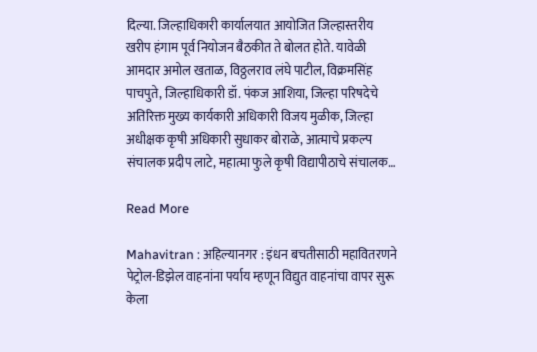दिल्या. जिल्हाधिकारी कार्यालयात आयोजित जिल्हास्तरीय खरीप हंगाम पूर्व नियोजन बैठकीत ते बोलत होते. यावेळी आमदार अमोल खताळ, विठ्ठलराव लंघे पाटील, विक्रमसिंह पाचपुते, जिल्हाधिकारी डॉ. पंकज आशिया, जिल्हा परिषदेचे अतिरिक्त मुख्य कार्यकारी अधिकारी विजय मुळीक, जिल्हा अधीक्षक कृषी अधिकारी सुधाकर बोराळे, आत्माचे प्रकल्प संचालक प्रदीप लाटे, महात्मा फुले कृषी विद्यापीठाचे संचालक…

Read More

Mahavitran : अहिल्यानगर : इंधन बचतीसाठी महावितरणने पेट्रोल-डिझेल वाहनांना पर्याय म्हणून विद्युत वाहनांचा वापर सुरू केला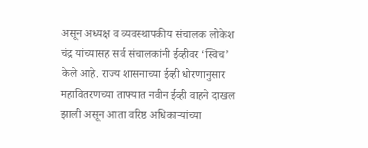असून अध्यक्ष व व्यवस्थापकीय संचालक लोकेश चंद्र यांच्यासह सर्व संचालकांनी ईव्हीवर ‘स्विच’ केले आहे. राज्य शासनाच्या ईव्ही धोरणानुसार महावितरणच्या ताफ्यात नवीन ईव्ही वाहने दाखल झाली असून आता वरिष्ठ अधिकाऱ्यांच्या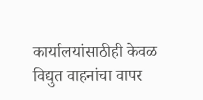कार्यालयांसाठीही केवळ विद्युत वाहनांचा वापर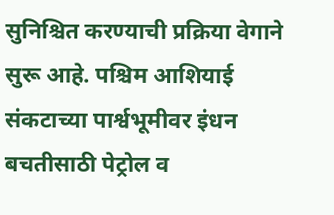सुनिश्चित करण्याची प्रक्रिया वेगाने सुरू आहे. पश्चिम आशियाई संकटाच्या पार्श्वभूमीवर इंधन बचतीसाठी पेट्रोल व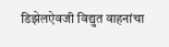डिझेलऐवजी विद्युत वाहनांचा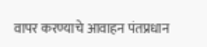वापर करण्याचे आवाहन पंतप्रधान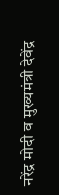नरेंद्र मोदी व मुख्यमंत्री देवेंद्र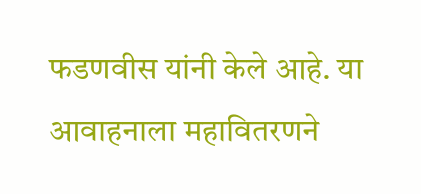फडणवीस यांनी केले आहे. या आवाहनाला महावितरणने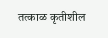तत्काळ कृतीशील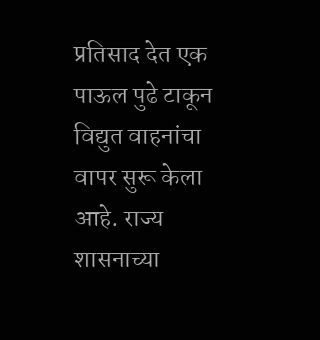प्रतिसाद देत एक पाऊल पुढे टाकून विद्युत वाहनांचा वापर सुरू केला आहे. राज्य शासनाच्या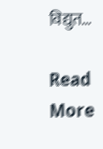विद्युत…

Read More